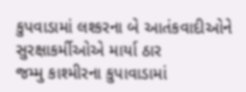કુપવાડામાં લશ્કરના બે આતંકવાદીઓને સુરક્ષાકર્મીઓએ માર્યા ઠાર
જમ્મુ કાશ્મીરના કુપાવાડામાં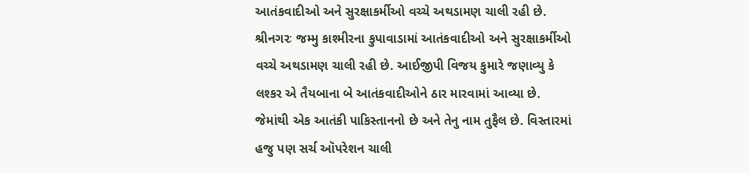આતંકવાદીઓ અને સુરક્ષાકર્મીઓ વચ્ચે અથડામણ ચાલી રહી છે.
શ્રીનગરઃ જમ્મુ કાશ્મીરના કુપાવાડામાં આતંકવાદીઓ અને સુરક્ષાકર્મીઓ વચ્ચે અથડામણ ચાલી રહી છે. આઈજીપી વિજય કુમારે જણાવ્યુ કે લશ્કર એ તૈયબાના બે આતંકવાદીઓને ઠાર મારવામાં આવ્યા છે. જેમાંથી એક આતંકી પાકિસ્તાનનો છે અને તેનુ નામ તુફૈલ છે. વિસ્તારમાં હજુ પણ સર્ચ ઑપરેશન ચાલી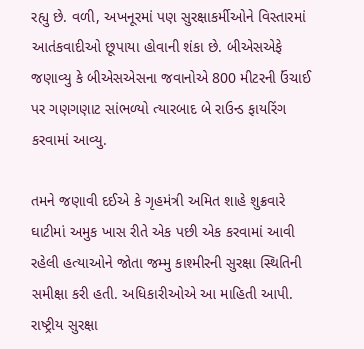રહ્યુ છે. વળી, અખનૂરમાં પણ સુરક્ષાકર્મીઓને વિસ્તારમાં આતંકવાદીઓ છૂપાયા હોવાની શંકા છે. બીએસએફે જણાવ્યુ કે બીએસએસના જવાનોએ 800 મીટરની ઉંચાઈ પર ગણગણાટ સાંભળ્યો ત્યારબાદ બે રાઉન્ડ ફાયરિંગ કરવામાં આવ્યુ.

તમને જણાવી દઈએ કે ગૃહમંત્રી અમિત શાહે શુક્રવારે ઘાટીમાં અમુક ખાસ રીતે એક પછી એક કરવામાં આવી રહેલી હત્યાઓને જોતા જમ્મુ કાશ્મીરની સુરક્ષા સ્થિતિની સમીક્ષા કરી હતી. અધિકારીઓએ આ માહિતી આપી. રાષ્ટ્રીય સુરક્ષા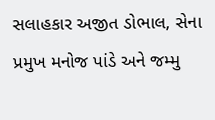સલાહકાર અજીત ડોભાલ, સેના પ્રમુખ મનોજ પાંડે અને જમ્મુ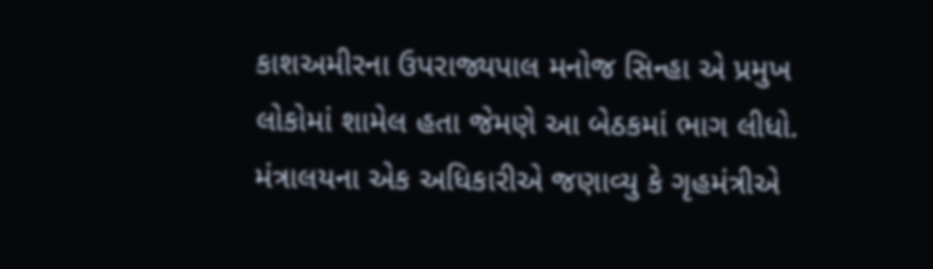કાશઅમીરના ઉપરાજ્યપાલ મનોજ સિન્હા એ પ્રમુખ લોકોમાં શામેલ હતા જેમણે આ બેઠકમાં ભાગ લીધો. મંત્રાલયના એક અધિકારીએ જણાવ્યુ કે ગૃહમંત્રીએ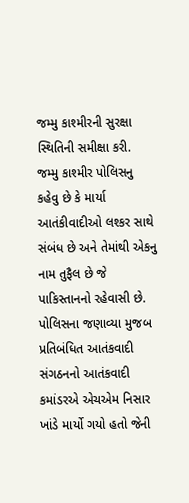જમ્મુ કાશ્મીરની સુરક્ષા સ્થિતિની સમીક્ષા કરી.
જમ્મુ કાશ્મીર પોલિસનુ કહેવુ છે કે માર્યા આતંકીવાદીઓ લશ્કર સાથે સંબંધ છે અને તેમાંથી એકનુ નામ તુફૈલ છે જે પાકિસ્તાનનો રહેવાસી છે. પોલિસના જણાવ્યા મુજબ પ્રતિબંધિત આતંકવાદી સંગઠનનો આતંકવાદી કમાંડરએ એચએમ નિસાર ખાંડે માર્યો ગયો હતો જેની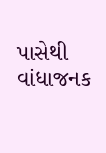પાસેથી વાંધાજનક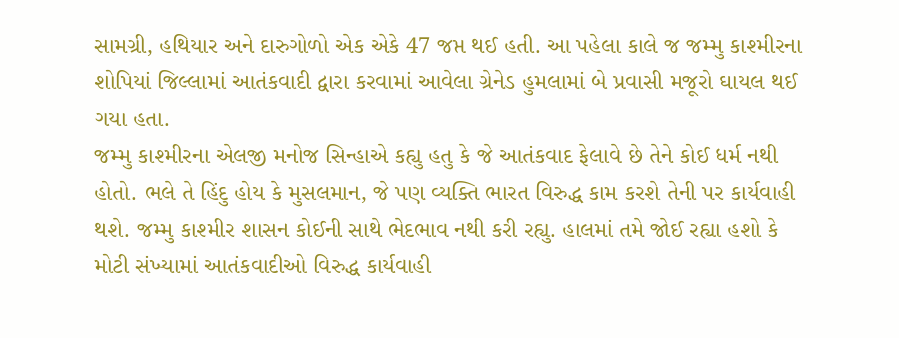સામગ્રી, હથિયાર અને દારુગોળો એક એકે 47 જપ્ત થઈ હતી. આ પહેલા કાલે જ જમ્મુ કાશ્મીરના શોપિયાં જિલ્લામાં આતંકવાદી દ્વારા કરવામાં આવેલા ગ્રેનેડ હુમલામાં બે પ્રવાસી મજૂરો ઘાયલ થઈ ગયા હતા.
જમ્મુ કાશ્મીરના એલજી મનોજ સિન્હાએ કહ્યુ હતુ કે જે આતંકવાદ ફેલાવે છે તેને કોઈ ધર્મ નથી હોતો. ભલે તે હિંદુ હોય કે મુસલમાન, જે પણ વ્યક્તિ ભારત વિરુદ્ધ કામ કરશે તેની પર કાર્યવાહી થશે. જમ્મુ કાશ્મીર શાસન કોઈની સાથે ભેદભાવ નથી કરી રહ્યુ. હાલમાં તમે જોઈ રહ્યા હશો કે મોટી સંખ્યામાં આતંકવાદીઓ વિરુદ્ધ કાર્યવાહી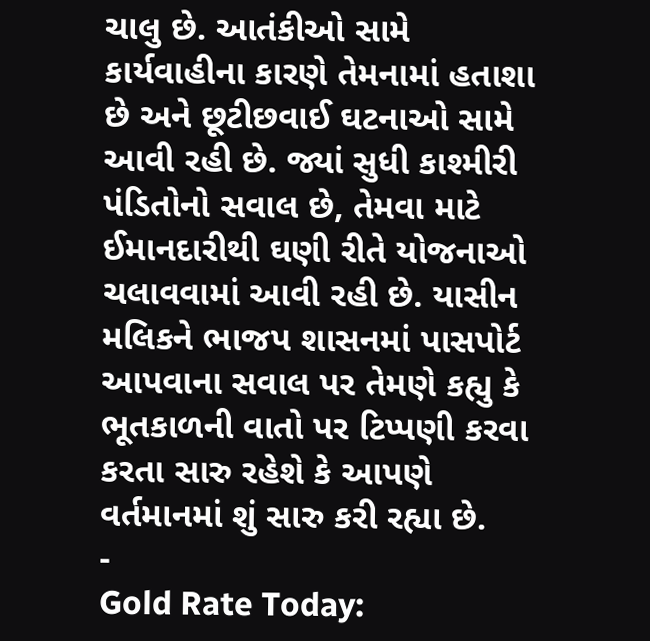ચાલુ છે. આતંકીઓ સામે કાર્યવાહીના કારણે તેમનામાં હતાશા છે અને છૂટીછવાઈ ઘટનાઓ સામે આવી રહી છે. જ્યાં સુધી કાશ્મીરી પંડિતોનો સવાલ છે, તેમવા માટે ઈમાનદારીથી ઘણી રીતે યોજનાઓ ચલાવવામાં આવી રહી છે. યાસીન મલિકને ભાજપ શાસનમાં પાસપોર્ટ આપવાના સવાલ પર તેમણે કહ્યુ કે ભૂતકાળની વાતો પર ટિપ્પણી કરવા કરતા સારુ રહેશે કે આપણે વર્તમાનમાં શું સારુ કરી રહ્યા છે.
-
Gold Rate Today: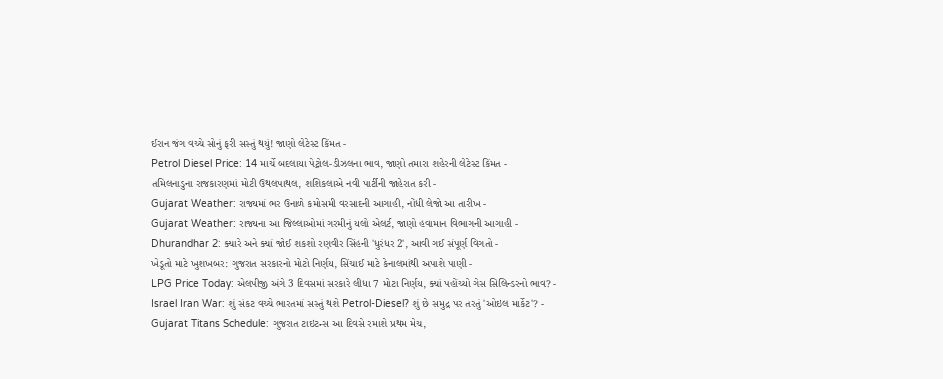ઈરાન જંગ વચ્ચે સોનું ફરી સસ્તું થયું! જાણો લેટેસ્ટ કિંમત -
Petrol Diesel Price: 14 માર્ચે બદલાયા પેટ્રોલ-ડીઝલના ભાવ, જાણો તમારા શહેરની લેટેસ્ટ કિંમત -
તમિલનાડુના રાજકારણમાં મોટી ઉથલપાથલ, શશિકલાએ નવી પાર્ટીની જાહેરાત કરી -
Gujarat Weather: રાજ્યમાં ભર ઉનાળે કમોસમી વરસાદની આગાહી, નોંધી લેજો આ તારીખ -
Gujarat Weather: રાજ્યના આ જિલ્લાઓમાં ગરમીનું યલો એલર્ટ, જાણો હવામાન વિભાગની આગાહી -
Dhurandhar 2: ક્યારે અને ક્યાં જોઈ શકશો રણવીર સિંહની 'ધુરંધર 2', આવી ગઈ સંપૂર્ણ વિગતો -
ખેડૂતો માટે ખુશખબર: ગુજરાત સરકારનો મોટો નિર્ણય, સિંચાઈ માટે કેનાલમાંથી અપાશે પાણી -
LPG Price Today: એલપીજી અંગે 3 દિવસમાં સરકારે લીધા 7 મોટા નિર્ણય, ક્યાં પહોંચ્યો ગેસ સિલિન્ડરનો ભાવ? -
Israel Iran War: શું સંકટ વચ્ચે ભારતમાં સસ્તું થશે Petrol-Diesel? શું છે સમુદ્ર પર તરતું 'ઓઇલ માર્કેટ'? -
Gujarat Titans Schedule: ગુજરાત ટાઇટન્સ આ દિવસે રમાશે પ્રથમ મેચ,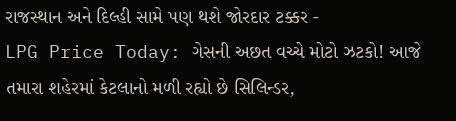રાજસ્થાન અને દિલ્હી સામે પણ થશે જોરદાર ટક્કર -
LPG Price Today: ગેસની અછત વચ્ચે મોટો ઝટકો! આજે તમારા શહેરમાં કેટલાનો મળી રહ્યો છે સિલિન્ડર,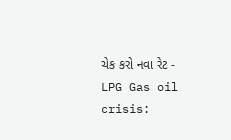ચેક કરો નવા રેટ -
LPG Gas oil crisis: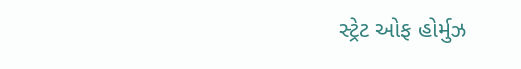સ્ટ્રેટ ઓફ હોર્મુઝ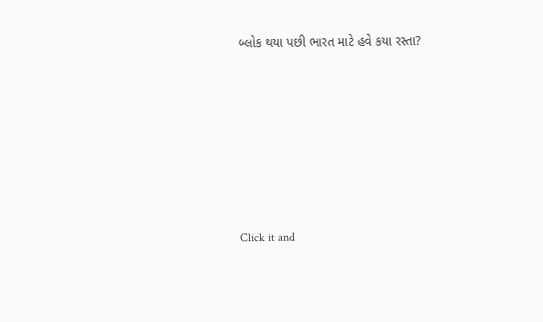બ્લોક થયા પછી ભારત માટે હવે કયા રસ્તા?











Click it and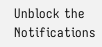Unblock the Notifications